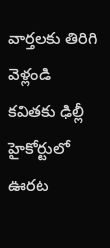వార్తలకు తిరిగి వెళ్లండి
కవితకు ఢిల్లీ హైకోర్టులో ఊరట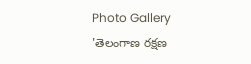Photo Gallery
'తెలంగాణ రక్షణ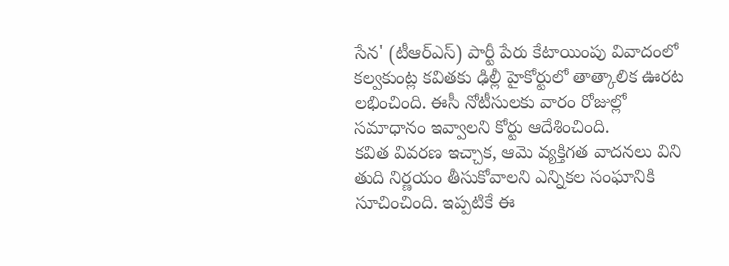సేన' (టీఆర్ఎస్) పార్టీ పేరు కేటాయింపు వివాదంలో కల్వకుంట్ల కవితకు ఢిల్లీ హైకోర్టులో తాత్కాలిక ఊరట లభించింది. ఈసీ నోటీసులకు వారం రోజుల్లో సమాధానం ఇవ్వాలని కోర్టు ఆదేశించింది.
కవిత వివరణ ఇచ్చాక, ఆమె వ్యక్తిగత వాదనలు విని తుది నిర్ణయం తీసుకోవాలని ఎన్నికల సంఘానికి సూచించింది. ఇప్పటికే ఈ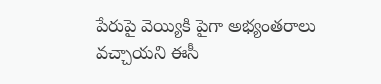పేరుపై వెయ్యికి పైగా అభ్యంతరాలు వచ్చాయని ఈసీ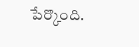పేర్కొంది.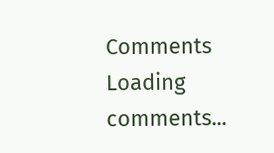Comments
Loading comments...